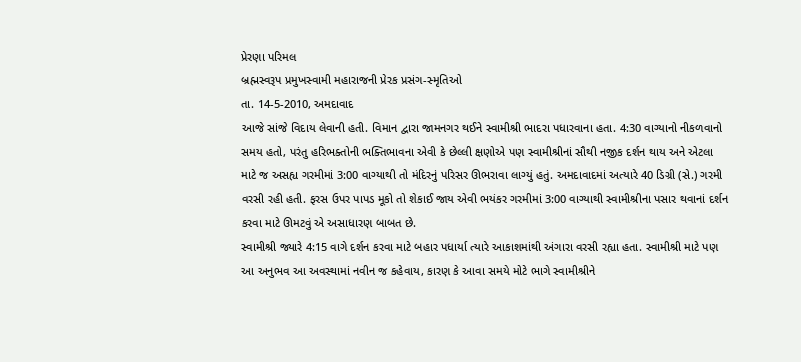પ્રેરણા પરિમલ
બ્રહ્મસ્વરૂપ પ્રમુખસ્વામી મહારાજની પ્રેરક પ્રસંગ-સ્મૃતિઓ
તા. 14-5-2010, અમદાવાદ
આજે સાંજે વિદાય લેવાની હતી. વિમાન દ્વારા જામનગર થઈને સ્વામીશ્રી ભાદરા પધારવાના હતા. 4:30 વાગ્યાનો નીકળવાનો સમય હતો, પરંતુ હરિભક્તોની ભક્તિભાવના એવી કે છેલ્લી ક્ષણોએ પણ સ્વામીશ્રીનાં સૌથી નજીક દર્શન થાય અને એટલા માટે જ અસહ્ય ગરમીમાં 3:00 વાગ્યાથી તો મંદિરનું પરિસર ઊભરાવા લાગ્યું હતું. અમદાવાદમાં અત્યારે 40 ડિગ્રી (સે.) ગરમી વરસી રહી હતી. ફરસ ઉપર પાપડ મૂકો તો શેકાઈ જાય એવી ભયંકર ગરમીમાં 3:00 વાગ્યાથી સ્વામીશ્રીના પસાર થવાનાં દર્શન કરવા માટે ઊમટવું એ અસાધારણ બાબત છે.
સ્વામીશ્રી જ્યારે 4:15 વાગે દર્શન કરવા માટે બહાર પધાર્યા ત્યારે આકાશમાંથી અંગારા વરસી રહ્યા હતા. સ્વામીશ્રી માટે પણ આ અનુભવ આ અવસ્થામાં નવીન જ કહેવાય, કારણ કે આવા સમયે મોટે ભાગે સ્વામીશ્રીને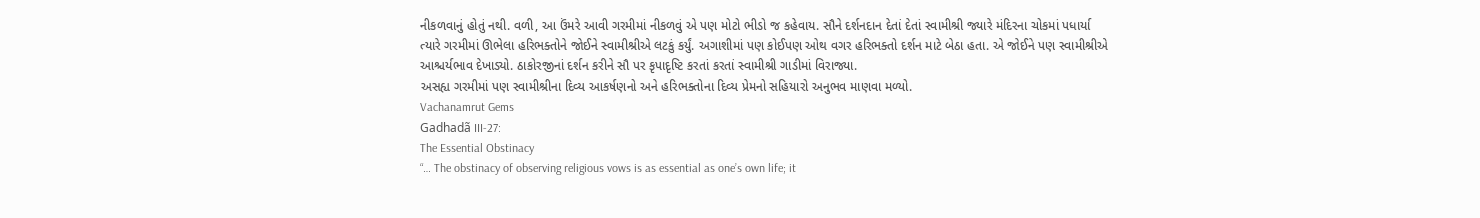નીકળવાનું હોતું નથી. વળી, આ ઉંમરે આવી ગરમીમાં નીકળવું એ પણ મોટો ભીડો જ કહેવાય. સૌને દર્શનદાન દેતાં દેતાં સ્વામીશ્રી જ્યારે મંદિરના ચોકમાં પધાર્યા ત્યારે ગરમીમાં ઊભેલા હરિભક્તોને જોઈને સ્વામીશ્રીએ લટકું કર્યું. અગાશીમાં પણ કોઈપણ ઓથ વગર હરિભક્તો દર્શન માટે બેઠા હતા. એ જોઈને પણ સ્વામીશ્રીએ આશ્ચર્યભાવ દેખાડ્યો. ઠાકોરજીનાં દર્શન કરીને સૌ પર કૃપાદૃષ્ટિ કરતાં કરતાં સ્વામીશ્રી ગાડીમાં વિરાજ્યા.
અસહ્ય ગરમીમાં પણ સ્વામીશ્રીના દિવ્ય આકર્ષણનો અને હરિભક્તોના દિવ્ય પ્રેમનો સહિયારો અનુભવ માણવા મળ્યો.
Vachanamrut Gems
Gadhadã III-27:
The Essential Obstinacy
“… The obstinacy of observing religious vows is as essential as one’s own life; it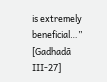is extremely beneficial…”
[Gadhadã III-27]